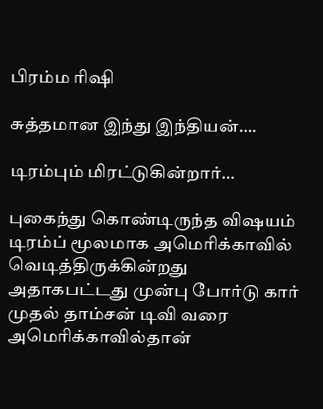பிரம்ம ரிஷி

சுத்தமான இந்து இந்தியன்….

டிரம்பும் மிரட்டுகின்றார்…

புகைந்து கொண்டிருந்த விஷயம் டிரம்ப் மூலமாக அமெரிக்காவில் வெடித்திருக்கின்றது அதாகபட்டது முன்பு போர்டு கார் முதல் தாம்சன் டிவி வரை அமெரிக்காவில்தான்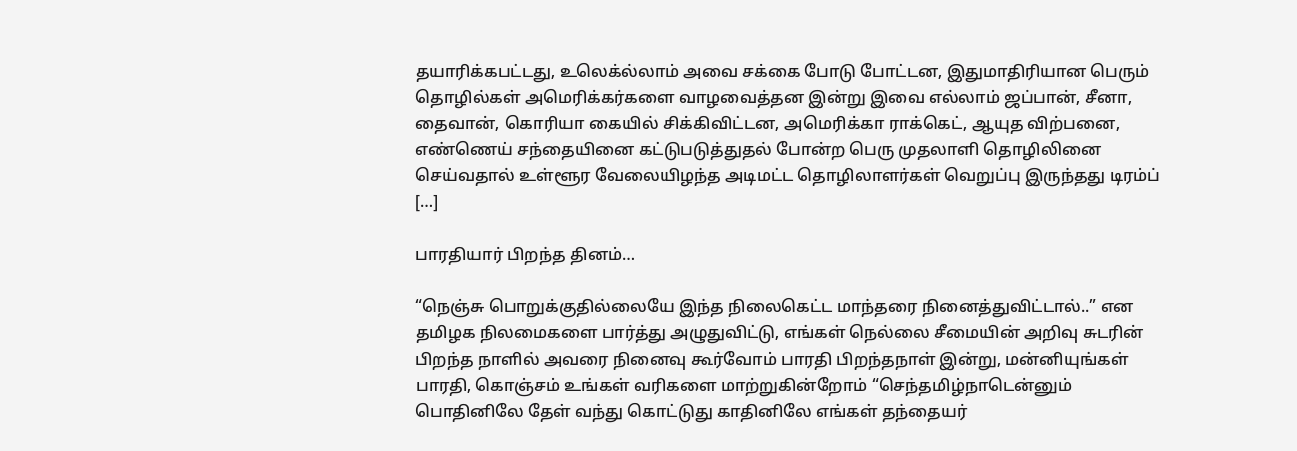தயாரிக்கபட்டது, உலெக்ல்லாம் அவை சக்கை போடு போட்டன, இதுமாதிரியான பெரும் தொழில்கள் அமெரிக்கர்களை வாழவைத்தன‌ இன்று இவை எல்லாம் ஜப்பான், சீனா, தைவான், கொரியா கையில் சிக்கிவிட்டன, அமெரிக்கா ராக்கெட், ஆயுத விற்பனை, எண்ணெய் சந்தையினை கட்டுபடுத்துதல் போன்ற பெரு முதலாளி தொழிலினை செய்வதால் உள்ளூர வேலையிழந்த அடிமட்ட தொழிலாளர்கள் வெறுப்பு இருந்தது டிரம்ப் […]

பாரதியார் பிறந்த தினம்…

“நெஞ்சு பொறுக்குதில்லையே இந்த நிலைகெட்ட மாந்தரை நினைத்துவிட்டால்..” என தமிழக நிலமைகளை பார்த்து அழுதுவிட்டு, எங்கள் நெல்லை சீமையின் அறிவு சுடரின் பிறந்த நாளில் அவரை நினைவு கூர்வோம் பாரதி பிறந்தநாள் இன்று, மன்னியுங்கள் பாரதி, கொஞ்சம் உங்கள் வரிகளை மாற்றுகின்றோம் “செந்தமிழ்நாடென்னும் பொதினிலே தேள் வந்து கொட்டுது காதினிலே எங்கள் தந்தையர்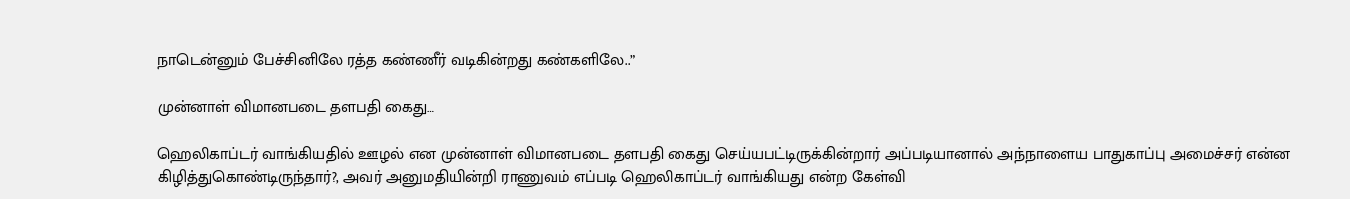நாடென்னும் பேச்சினிலே ரத்த கண்ணீர் வடிகின்றது கண்களிலே..”

முன்னாள் விமானபடை தளபதி கைது…

ஹெலிகாப்டர் வாங்கியதில் ஊழல் என முன்னாள் விமானபடை தளபதி கைது செய்யபட்டிருக்கின்றார் அப்படியானால் அந்நாளைய பாதுகாப்பு அமைச்சர் என்ன கிழித்துகொண்டிருந்தார்?, அவர் அனுமதியின்றி ராணுவம் எப்படி ஹெலிகாப்டர் வாங்கியது என்ற கேள்வி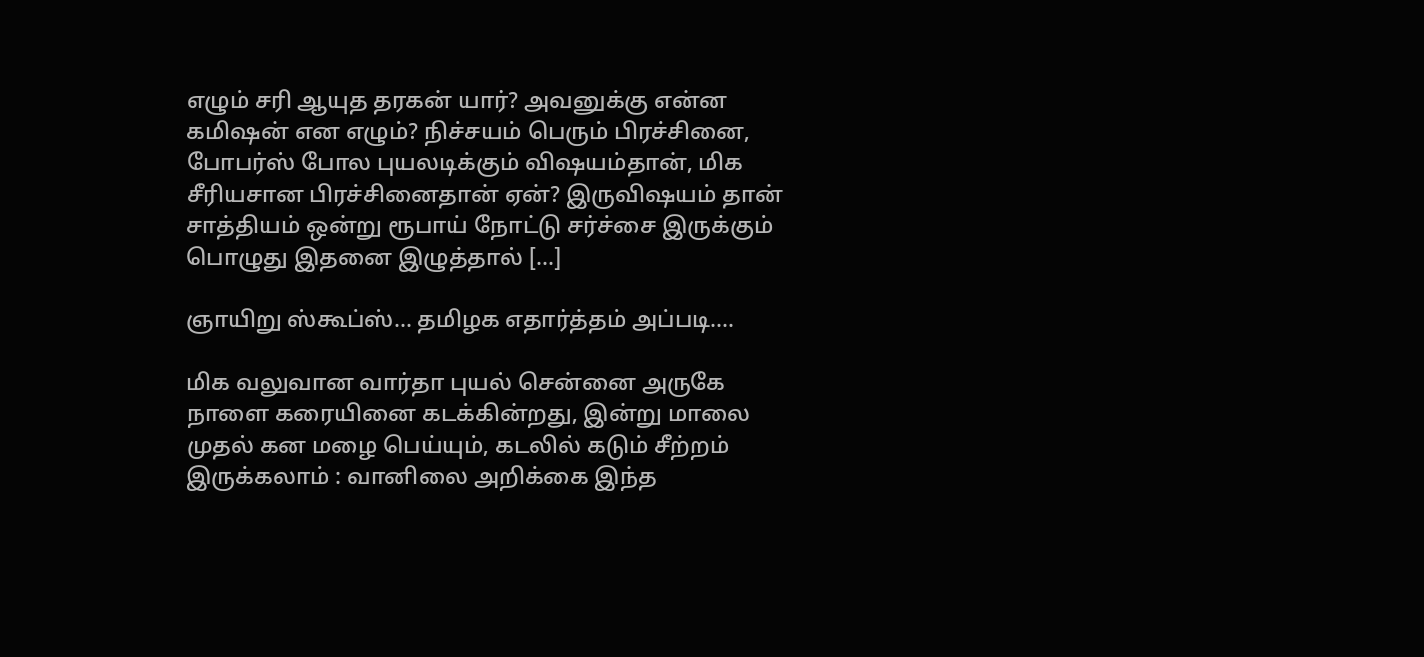எழும் சரி ஆயுத தரகன் யார்? அவனுக்கு என்ன கமிஷன் என எழும்? நிச்சயம் பெரும் பிரச்சினை, போபர்ஸ் போல புயலடிக்கும் விஷயம்தான், மிக சீரியசான பிரச்சினைதான் ஏன்? இருவிஷயம் தான் சாத்தியம் ஒன்று ரூபாய் நோட்டு சர்ச்சை இருக்கும் பொழுது இதனை இழுத்தால் […]

ஞாயிறு ஸ்கூப்ஸ்… தமிழக எதார்த்தம் அப்படி….

மிக வலுவான வார்தா புயல் சென்னை அருகே நாளை கரையினை கடக்கின்றது, இன்று மாலை முதல் கன மழை பெய்யும், கடலில் கடும் சீற்றம் இருக்கலாம் : வானிலை அறிக்கை இந்த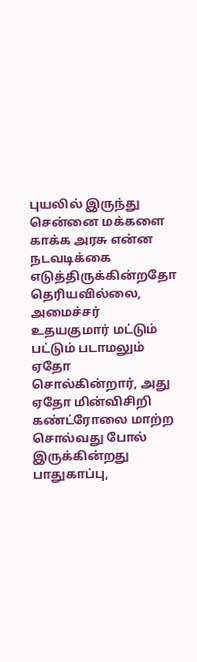புயலில் இருந்து சென்னை மக்களை காக்க அரசு என்ன நடவடிக்கை எடுத்திருக்கின்றதோ தெரியவில்லை, அமைச்சர் உதயகுமார் மட்டும் பட்டும் படாமலும் ஏதோ சொல்கின்றார், அது ஏதோ மின்விசிறி கண்ட்ரோலை மாற்ற சொல்வது போல் இருக்கின்றது பாதுகாப்பு,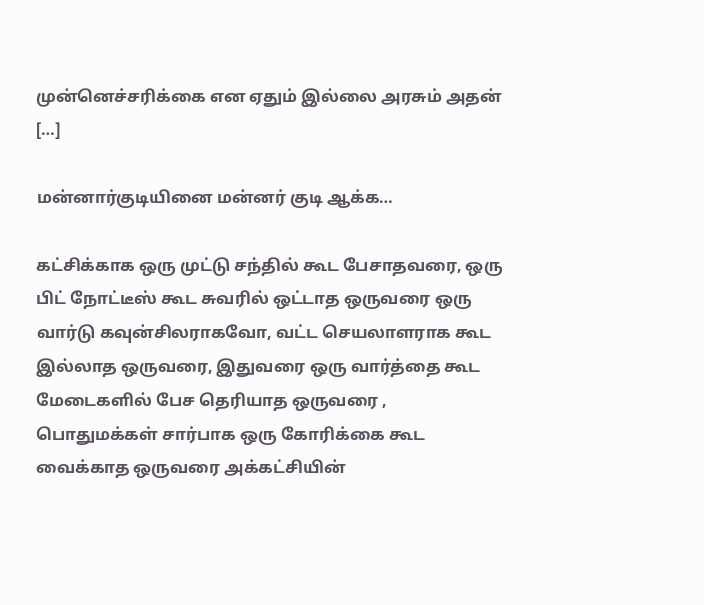முன்னெச்சரிக்கை என ஏதும் இல்லை அரசும் அதன் […]

மன்னார்குடியினை மன்னர் குடி ஆக்க…

கட்சிக்காக ஒரு முட்டு சந்தில் கூட பேசாதவரை, ஒரு பிட் நோட்டீஸ் கூட சுவரில் ஒட்டாத ஒருவரை ஒரு வார்டு கவுன்சிலராகவோ, வட்ட செயலாளராக கூட இல்லாத ஒருவரை, இதுவரை ஒரு வார்த்தை கூட மேடைகளில் பேச தெரியாத ஒருவரை , பொதுமக்கள் சார்பாக ஒரு கோரிக்கை கூட வைக்காத ஒருவரை அக்கட்சியின்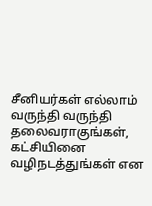சீனியர்கள் எல்லாம் வருந்தி வருந்தி தலைவராகுங்கள், கட்சியினை வழிநடத்துங்கள் என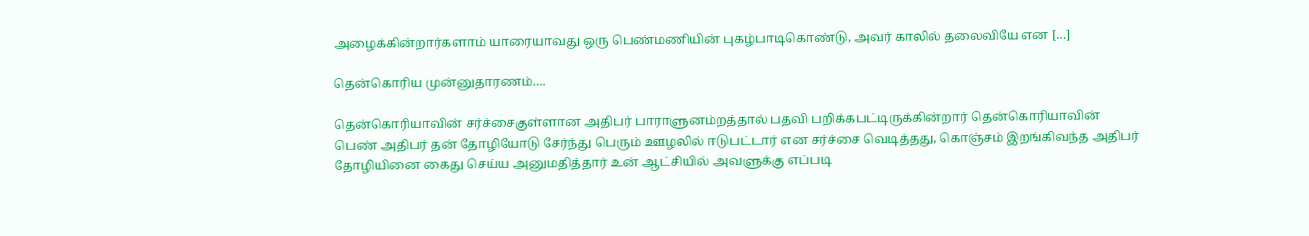அழைக்கின்றார்களாம் யாரையாவது ஒரு பெண்மணியின் புகழ்பாடிகொண்டு, அவர் காலில் தலைவியே என […]

தென்கொரிய முன்னுதாரணம்….

தென்கொரியாவின் சர்ச்சைகுள்ளான அதிபர் பாராளுனம்றத்தால் பதவி பறிக்கபட்டிருக்கின்றார் தென்கொரியாவின் பெண் அதிபர் தன் தோழியோடு சேர்ந்து பெரும் ஊழலில் ஈடுபட்டார் என சர்ச்சை வெடித்தது, கொஞ்சம் இறங்கிவந்த அதிபர் தோழியினை கைது செய்ய அனுமதித்தார் உன் ஆட்சியில் அவளுக்கு எப்படி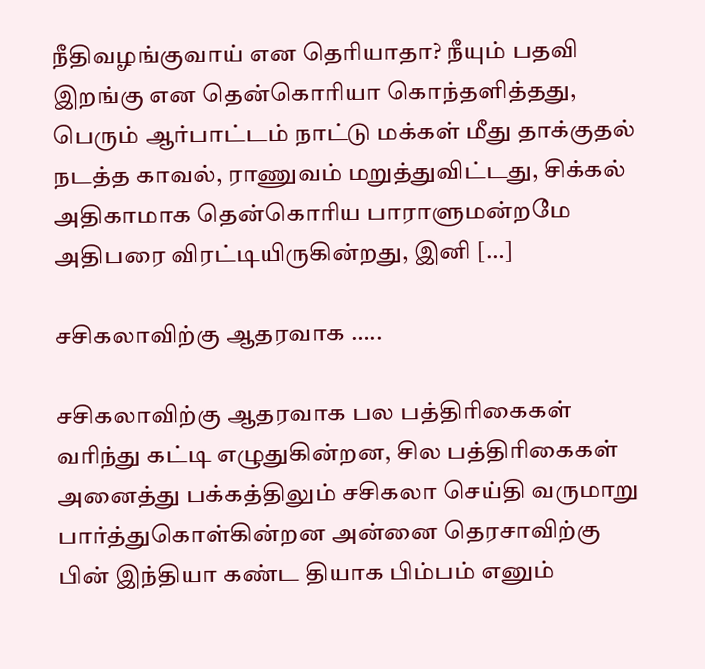நீதிவழங்குவாய் என தெரியாதா? நீயும் பதவி இறங்கு என தென்கொரியா கொந்தளித்தது, பெரும் ஆர்பாட்டம் நாட்டு மக்கள் மீது தாக்குதல் நடத்த காவல், ராணுவம் மறுத்துவிட்டது, சிக்கல் அதிகாமாக தென்கொரிய பாராளுமன்றமே அதிபரை விரட்டியிருகின்றது, இனி […]

சசிகலாவிற்கு ஆதரவாக …..

சசிகலாவிற்கு ஆதரவாக பல பத்திரிகைகள் வரிந்து கட்டி எழுதுகின்றன, சில பத்திரிகைகள் அனைத்து பக்கத்திலும் சசிகலா செய்தி வருமாறு பார்த்துகொள்கின்றன‌ அன்னை தெரசாவிற்கு பின் இந்தியா கண்ட தியாக பிம்பம் எனும்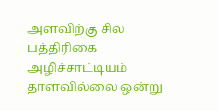அளவிற்கு சில பத்திரிகை அழிச்சாட்டியம் தாளவில்லை ஒன்று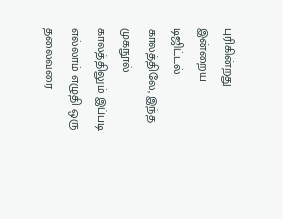புரிகின்றது இன்றைய டிஜிட்டல் காலத்திலே, இந்த முகநூல் காலத்திலும் இப்படி எல்லாம் எழுதி ஒரு தலைவரை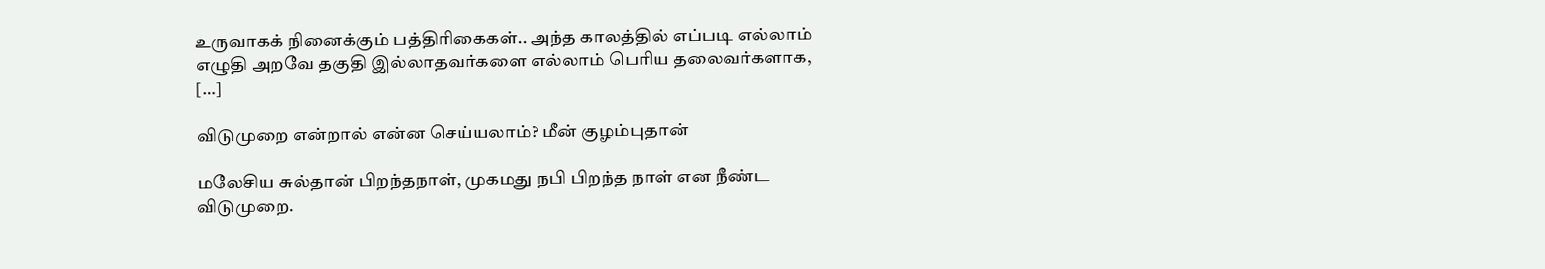உருவாகக் நினைக்கும் பத்திரிகைகள்.. அந்த காலத்தில் எப்படி எல்லாம் எழுதி அறவே தகுதி இல்லாதவர்களை எல்லாம் பெரிய தலைவர்களாக, […]

விடுமுறை என்றால் என்ன செய்யலாம்? மீன் குழம்புதான்

மலேசிய சுல்தான் பிறந்தநாள், முகமது நபி பிறந்த நாள் என நீண்ட விடுமுறை.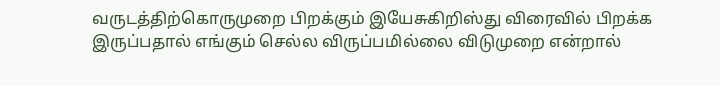வருடத்திற்கொருமுறை பிறக்கும் இயேசுகிறிஸ்து விரைவில் பிறக்க இருப்பதால் எங்கும் செல்ல விருப்பமில்லை விடுமுறை என்றால்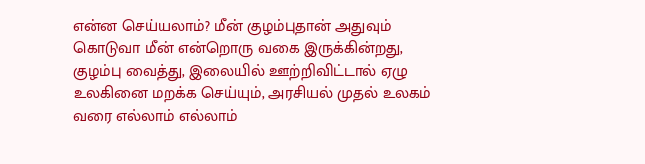என்ன செய்யலாம்? மீன் குழம்புதான் அதுவும் கொடுவா மீன் என்றொரு வகை இருக்கின்றது, குழம்பு வைத்து, இலையில் ஊற்றிவிட்டால் ஏழு உலகினை மறக்க செய்யும், அரசியல் முதல் உலகம் வரை எல்லாம் எல்லாம்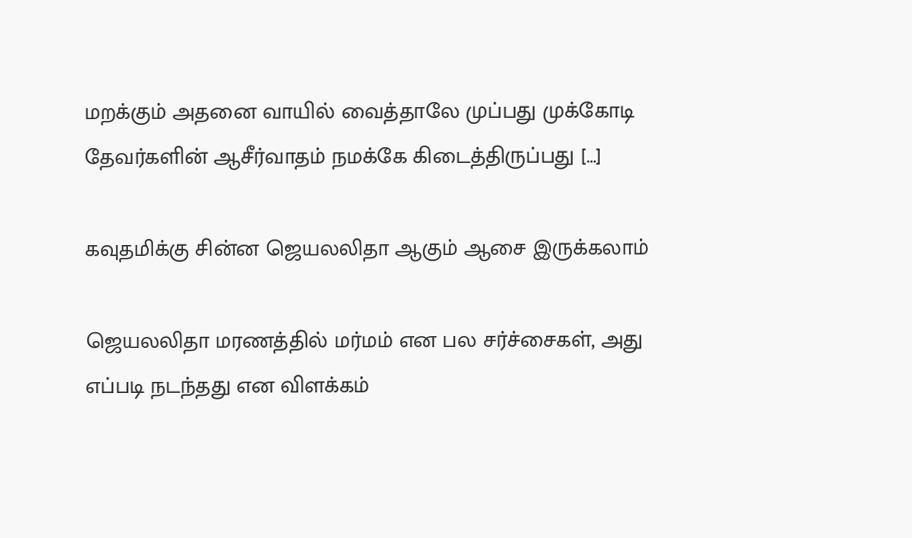மறக்கும் அதனை வாயில் வைத்தாலே முப்பது முக்கோடி தேவர்களின் ஆசீர்வாதம் நமக்கே கிடைத்திருப்பது […]

கவுதமிக்கு சின்ன ஜெயலலிதா ஆகும் ஆசை இருக்கலாம்

ஜெயலலிதா மரணத்தில் மர்மம் என பல சர்ச்சைகள், அது எப்படி நடந்தது என விளக்கம்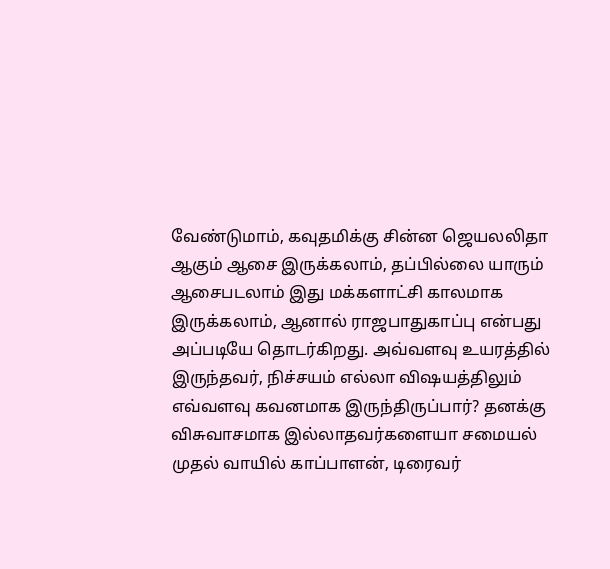வேண்டுமாம், கவுதமிக்கு சின்ன ஜெயலலிதா ஆகும் ஆசை இருக்கலாம், தப்பில்லை யாரும் ஆசைபடலாம் இது மக்களாட்சி காலமாக இருக்கலாம், ஆனால் ராஜபாதுகாப்பு என்பது அப்படியே தொடர்கிறது. அவ்வளவு உயரத்தில் இருந்தவர், நிச்சயம் எல்லா விஷயத்திலும் எவ்வளவு கவனமாக இருந்திருப்பார்? தனக்கு விசுவாசமாக இல்லாதவர்களையா சமையல் முதல் வாயில் காப்பாளன், டிரைவர்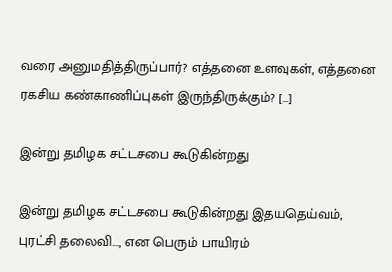வரை அனுமதித்திருப்பார்? எத்தனை உளவுகள், எத்தனை ரகசிய கண்காணிப்புகள் இருந்திருக்கும்? […]

இன்று தமிழக சட்டசபை கூடுகின்றது

இன்று தமிழக சட்டசபை கூடுகின்றது இதயதெய்வம், புரட்சி தலைவி…, என பெரும் பாயிரம்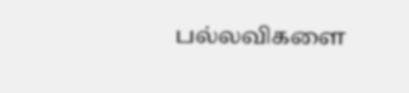பல்லவிகளை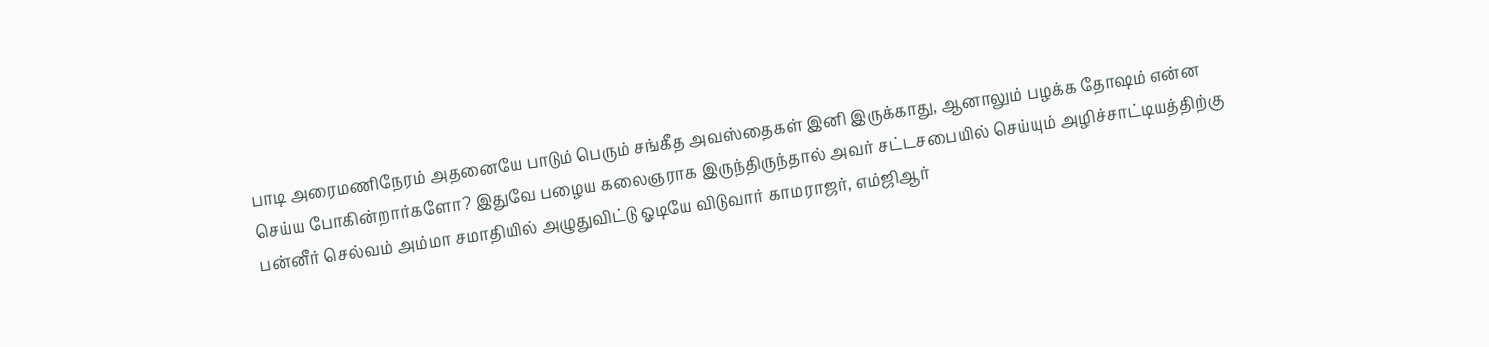பாடி அரைமணிநேரம் அதனையே பாடும் பெரும் சங்கீத அவஸ்தைகள் இனி இருக்காது, ஆனாலும் பழக்க தோஷம் என்ன செய்ய போகின்றார்களோ? இதுவே பழைய கலைஞராக இருந்திருந்தால் அவர் சட்டசபையில் செய்யும் அழிச்சாட்டியத்திற்கு பன்னீர் செல்வம் அம்மா சமாதியில் அழுதுவிட்டு ஓடியே விடுவார் காமராஜர், எம்ஜிஆர்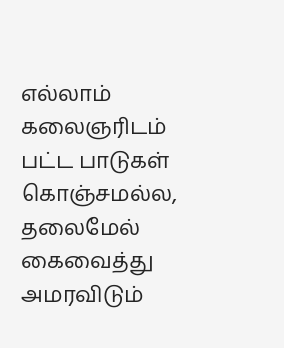எல்லாம் கலைஞரிடம் பட்ட பாடுகள் கொஞ்சமல்ல, தலைமேல் கைவைத்து அமரவிடும்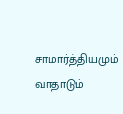சாமார்த்தியமும் வாதாடும்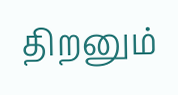திறனும்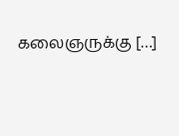கலைஞருக்கு […]